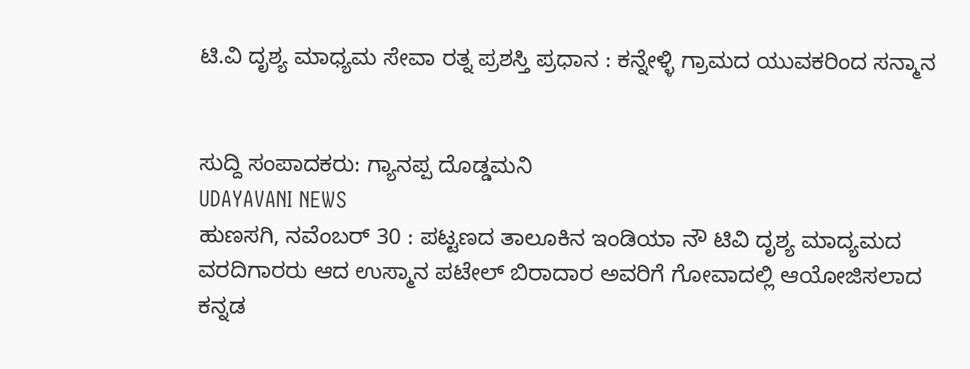ಟಿ.ವಿ ದೃಶ್ಯ ಮಾಧ್ಯಮ ಸೇವಾ ರತ್ನ ಪ್ರಶಸ್ತಿ ಪ್ರಧಾನ : ಕನ್ನೇಳ್ಳಿ ಗ್ರಾಮದ ಯುವಕರಿಂದ ಸನ್ಮಾನ


ಸುದ್ದಿ ಸಂಪಾದಕರು: ಗ್ಯಾನಪ್ಪ ದೊಡ್ಡಮನಿ
UDAYAVANI NEWS
ಹುಣಸಗಿ, ನವೆಂಬರ್ 30 : ಪಟ್ಟಣದ ತಾಲೂಕಿನ ಇಂಡಿಯಾ ನೌ ಟಿವಿ ದೃಶ್ಯ ಮಾದ್ಯಮದ ವರದಿಗಾರರು ಆದ ಉಸ್ಮಾನ ಪಟೇಲ್ ಬಿರಾದಾರ ಅವರಿಗೆ ಗೋವಾದಲ್ಲಿ ಆಯೋಜಿಸಲಾದ ಕನ್ನಡ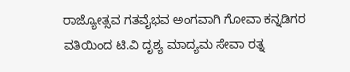ರಾಜ್ಯೋತ್ಸವ ಗತವೈಭವ ಅಂಗವಾಗಿ ಗೋವಾ ಕನ್ನಡಿಗರ ವತಿಯಿಂದ ಟಿ.ವಿ ದೃಶ್ಯ ಮಾದ್ಯಮ ಸೇವಾ ರತ್ನ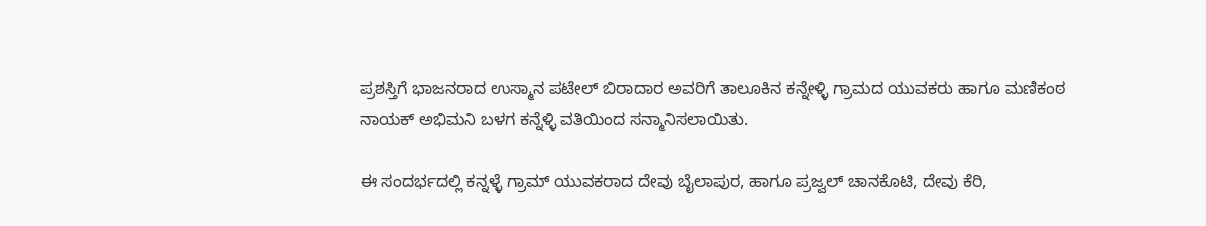ಪ್ರಶಸ್ತಿಗೆ ಭಾಜನರಾದ ಉಸ್ಮಾನ ಪಟೇಲ್ ಬಿರಾದಾರ ಅವರಿಗೆ ತಾಲೂಕಿನ ಕನ್ನೇಳ್ಳಿ ಗ್ರಾಮದ ಯುವಕರು ಹಾಗೂ ಮಣಿಕಂಠ ನಾಯಕ್ ಅಭಿಮನಿ ಬಳಗ ಕನ್ನೆಳ್ಳಿ ವತಿಯಿಂದ ಸನ್ಮಾನಿಸಲಾಯಿತು.

ಈ ಸಂದರ್ಭದಲ್ಲಿ ಕನ್ನಳ್ಳೆ ಗ್ರಾಮ್ ಯುವಕರಾದ ದೇವು ಬೈಲಾಪುರ, ಹಾಗೂ ಪ್ರಜ್ವಲ್ ಚಾನಕೊಟಿ, ದೇವು ಕೆರಿ,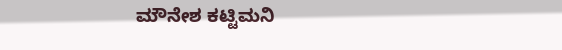ಮೌನೇಶ ಕಟ್ಟಿಮನಿ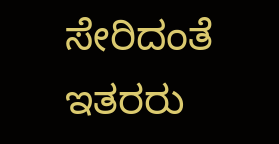ಸೇರಿದಂತೆ ಇತರರು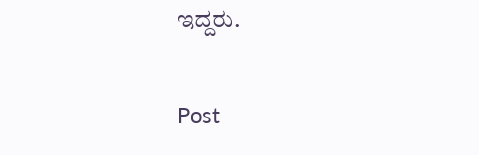ಇದ್ದರು.

Post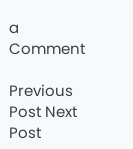a Comment

Previous Post Next Post